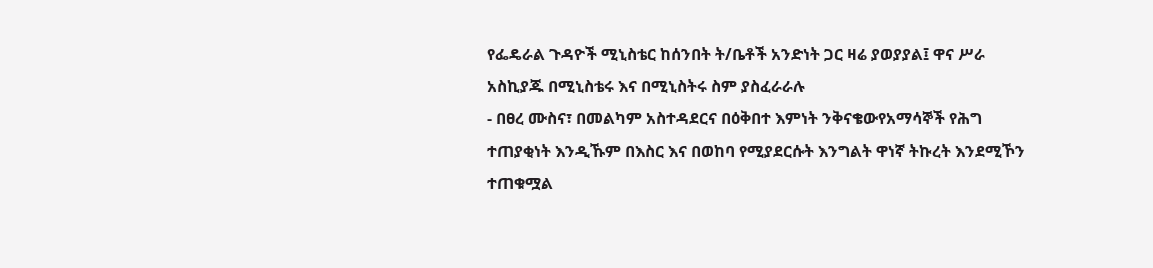የፌዴራል ጉዳዮች ሚኒስቴር ከሰንበት ት/ቤቶች አንድነት ጋር ዛሬ ያወያያል፤ ዋና ሥራ አስኪያጁ በሚኒስቴሩ እና በሚኒስትሩ ስም ያስፈራራሉ
- በፀረ ሙስና፣ በመልካም አስተዳደርና በዕቅበተ እምነት ንቅናቄውየአማሳኞች የሕግ ተጠያቂነት እንዲኹም በእስር እና በወከባ የሚያደርሱት እንግልት ዋነኛ ትኩረት እንደሚኾን ተጠቁሟል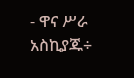- ዋና ሥራ አስኪያጁ÷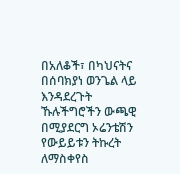በአለቆች፣ በካህናትና በሰባክያነ ወንጌል ላይ እንዳደረጉት ኹሉችግሮችን ውጫዊ በሚያደርግ ኦሬንቴሽን የውይይቱን ትኩረት ለማስቀየስ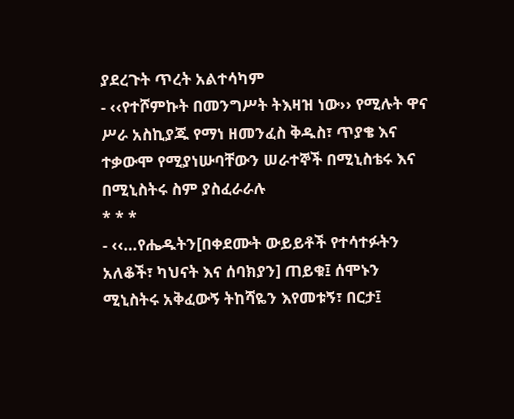ያደረጉት ጥረት አልተሳካም
- ‹‹የተሾምኩት በመንግሥት ትእዛዝ ነው›› የሚሉት ዋና ሥራ አስኪያጁ የማነ ዘመንፈስ ቅዱስ፣ ጥያቄ እና ተቃውሞ የሚያነሡባቸውን ሠራተኞች በሚኒስቴሩ እና በሚኒስትሩ ስም ያስፈራራሉ
* * *
- ‹‹…የሔዱትን[በቀደሙት ውይይቶች የተሳተፉትን አለቆች፣ ካህናት እና ሰባክያን] ጠይቁ፤ ሰሞኑን ሚኒስትሩ አቅፈውኝ ትከሻዬን እየመቱኝ፣ በርታ፤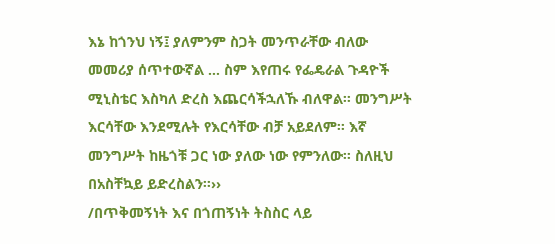እኔ ከጎንህ ነኝ፤ ያለምንም ስጋት መንጥራቸው ብለው መመሪያ ሰጥተውኛል … ስም እየጠሩ የፌዴራል ጉዳዮች ሚኒስቴር እስካለ ድረስ እጨርሳችኋለኹ ብለዋል፡፡ መንግሥት እርሳቸው እንደሚሉት የእርሳቸው ብቻ አይደለም፡፡ እኛ መንግሥት ከዜጎቹ ጋር ነው ያለው ነው የምንለው፡፡ ስለዚህ በአስቸኳይ ይድረስልን፡፡››
/በጥቅመኝነት እና በጎጠኝነት ትስስር ላይ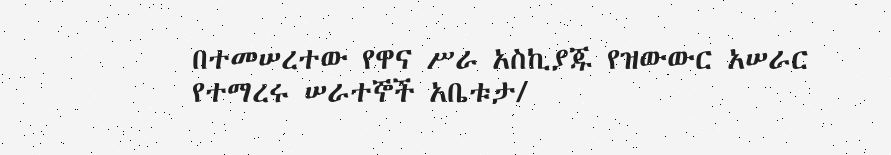በተመሠረተው የዋና ሥራ አስኪያጁ የዝውውር አሠራር የተማረሩ ሠራተኞች አቤቱታ/